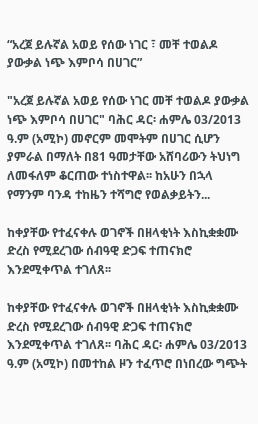“አረጀ ይሉኛል አወይ የሰው ነገር ፣ መቸ ተወልዶ ያውቃል ነጭ እምቦሳ በሀገር”

"አረጀ ይሉኛል አወይ የሰው ነገር መቸ ተወልዶ ያውቃል ነጭ እምቦሳ በሀገር" ባሕር ዳር፡ ሐምሌ 03/2013 ዓ.ም (አሚኮ) መኖርም መሞትም በሀገር ሲሆን ያምራል በማለት በ81 ዓመታቸው አሸባሪውን ትህነግ ለመፋለም ቆርጠው ተነስተዋል፡፡ ከአሁን በኋላ የማንም ባንዳ ተከዜን ተሻግሮ የወልቃይትን...

ከቀያቸው የተፈናቀሉ ወገኖች በዘላቂነት እስኪቋቋሙ ድረስ የሚደረገው ሰብዓዊ ድጋፍ ተጠናክሮ እንደሚቀጥል ተገለጸ፡፡

ከቀያቸው የተፈናቀሉ ወገኖች በዘላቂነት እስኪቋቋሙ ድረስ የሚደረገው ሰብዓዊ ድጋፍ ተጠናክሮ እንደሚቀጥል ተገለጸ፡፡ ባሕር ዳር፡ ሐምሌ 03/2013 ዓ.ም (አሚኮ) በመተከል ዞን ተፈጥሮ በነበረው ግጭት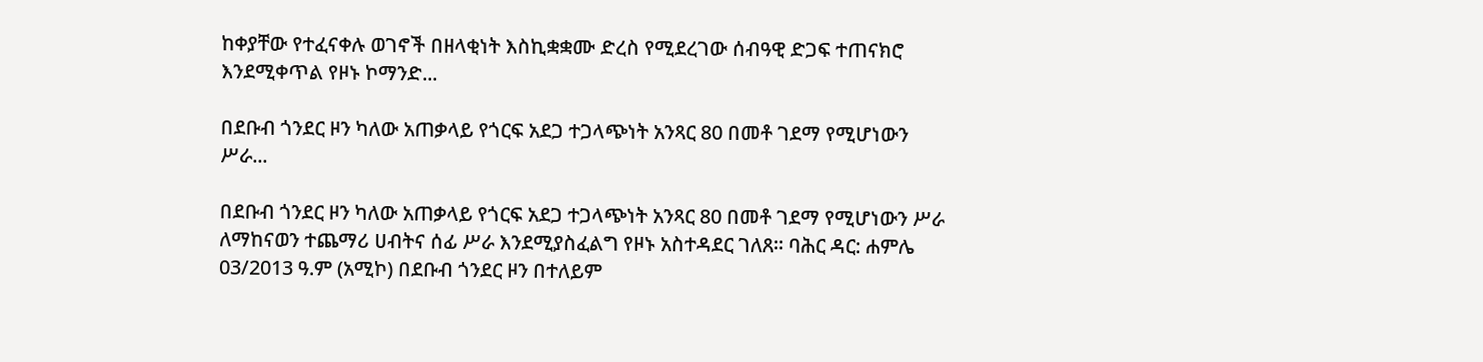ከቀያቸው የተፈናቀሉ ወገኖች በዘላቂነት እስኪቋቋሙ ድረስ የሚደረገው ሰብዓዊ ድጋፍ ተጠናክሮ እንደሚቀጥል የዞኑ ኮማንድ...

በደቡብ ጎንደር ዞን ካለው አጠቃላይ የጎርፍ አደጋ ተጋላጭነት አንጻር 80 በመቶ ገደማ የሚሆነውን ሥራ...

በደቡብ ጎንደር ዞን ካለው አጠቃላይ የጎርፍ አደጋ ተጋላጭነት አንጻር 80 በመቶ ገደማ የሚሆነውን ሥራ ለማከናወን ተጨማሪ ሀብትና ሰፊ ሥራ እንደሚያስፈልግ የዞኑ አስተዳደር ገለጸ፡፡ ባሕር ዳር: ሐምሌ 03/2013 ዓ.ም (አሚኮ) በደቡብ ጎንደር ዞን በተለይም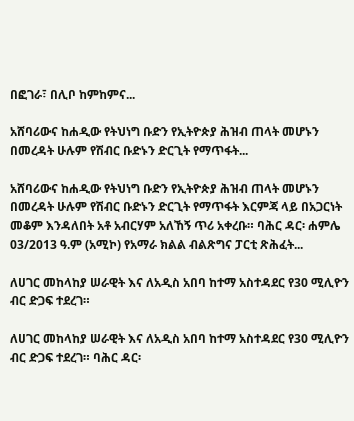በፎገራ፣ በሊቦ ከምከምና...

አሸባሪውና ከሐዲው የትህነግ ቡድን የኢትዮጵያ ሕዝብ ጠላት መሆኑን በመረዳት ሁሉም የሽብር ቡድኑን ድርጊት የማጥፋት...

አሸባሪውና ከሐዲው የትህነግ ቡድን የኢትዮጵያ ሕዝብ ጠላት መሆኑን በመረዳት ሁሉም የሽብር ቡድኑን ድርጊት የማጥፋት እርምጃ ላይ በአጋርነት መቆም እንዳለበት አቶ አብርሃም አለኸኝ ጥሪ አቀረቡ። ባሕር ዳር፡ ሐምሌ 03/2013 ዓ.ም (አሚኮ) የአማራ ክልል ብልጽግና ፓርቲ ጽሕፈት...

ለሀገር መከላከያ ሠራዊት እና ለአዲስ አበባ ከተማ አስተዳደር የ30 ሚሊዮን ብር ድጋፍ ተደረገ።

ለሀገር መከላከያ ሠራዊት እና ለአዲስ አበባ ከተማ አስተዳደር የ30 ሚሊዮን ብር ድጋፍ ተደረገ። ባሕር ዳር፡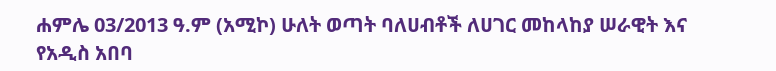ሐምሌ 03/2013 ዓ.ም (አሚኮ) ሁለት ወጣት ባለሀብቶች ለሀገር መከላከያ ሠራዊት እና የአዲስ አበባ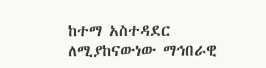ከተማ አስተዳደር ለሚያከናውነው ማኅበራዊ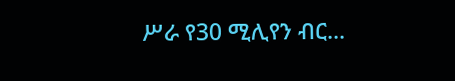ሥራ የ30 ሚሊየን ብር...